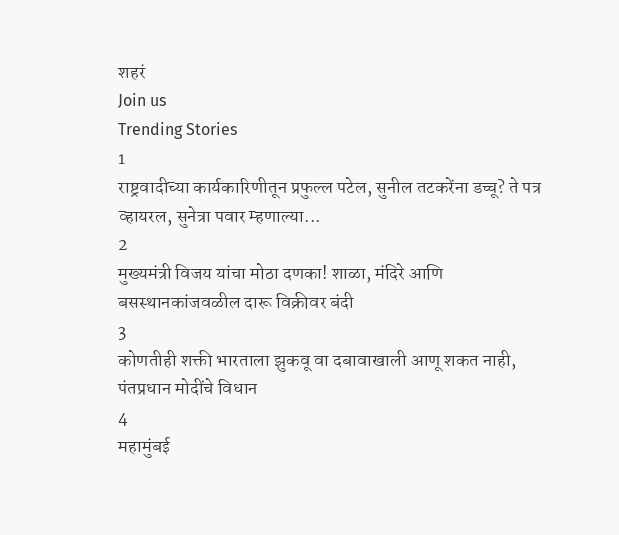शहरं
Join us
Trending Stories
1
राष्ट्रवादीच्या कार्यकारिणीतून प्रफुल्ल पटेल, सुनील तटकरेंना डच्चू? ते पत्र व्हायरल, सुनेत्रा पवार म्हणाल्या...
2
मुख्यमंत्री विजय यांचा मोठा दणका! शाळा, मंदिरे आणि बसस्थानकांजवळील दारू विक्रीवर बंदी
3
कोणतीही शक्ती भारताला झुकवू वा दबावाखाली आणू शकत नाही, पंतप्रधान मोदींचे विधान
4
महामुंबई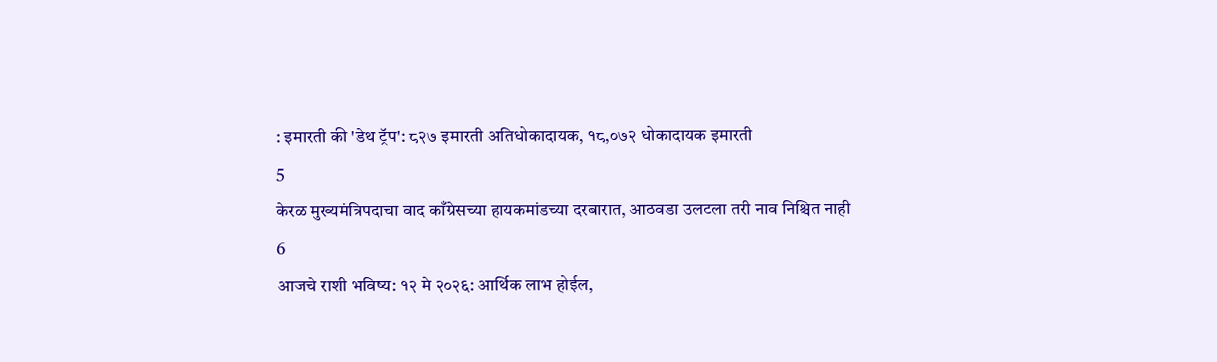: इमारती की 'डेथ ट्रॅप': ८२७ इमारती अतिधोकादायक, १८,०७२ धोकादायक इमारती
5
केरळ मुख्यमंत्रिपदाचा वाद काँग्रेसच्या हायकमांडच्या दरबारात, आठवडा उलटला तरी नाव निश्चित नाही
6
आजचे राशी भविष्य: १२ मे २०२६: आर्थिक लाभ होईल,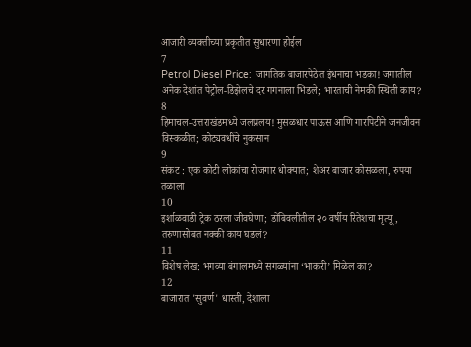आजारी व्यक्तीच्या प्रकृतीत सुधारणा होईल
7
Petrol Diesel Price: जागतिक बाजारपेठेत इंधनाचा भडका! जगातील अनेक देशांत पेट्रोल-डिझेलचे दर गगनाला भिडले; भारताची नेमकी स्थिती काय?
8
हिमाचल-उत्तराखंडमध्ये जलप्रलय! मुसळधार पाऊस आणि गारपिटीने जनजीवन विस्कळीत; कोट्यवधींचे नुकसान
9
संकट : एक कोटी लोकांचा रोजगार धोक्यात; शेअर बाजार कोसळला, रुपया तळाला
10
इर्शाळवाडी ट्रेक ठरला जीवघेणा; डोंबिवलीतील २० वर्षीय रितेशचा मृत्यू, तरुणासोबत नक्की काय घडलं?
11
विशेष लेख: भगव्या बंगालमध्ये सगळ्यांना ‘भाकरी’ मिळेल का?
12
बाजारात 'सुवर्ण' धास्ती, देशाला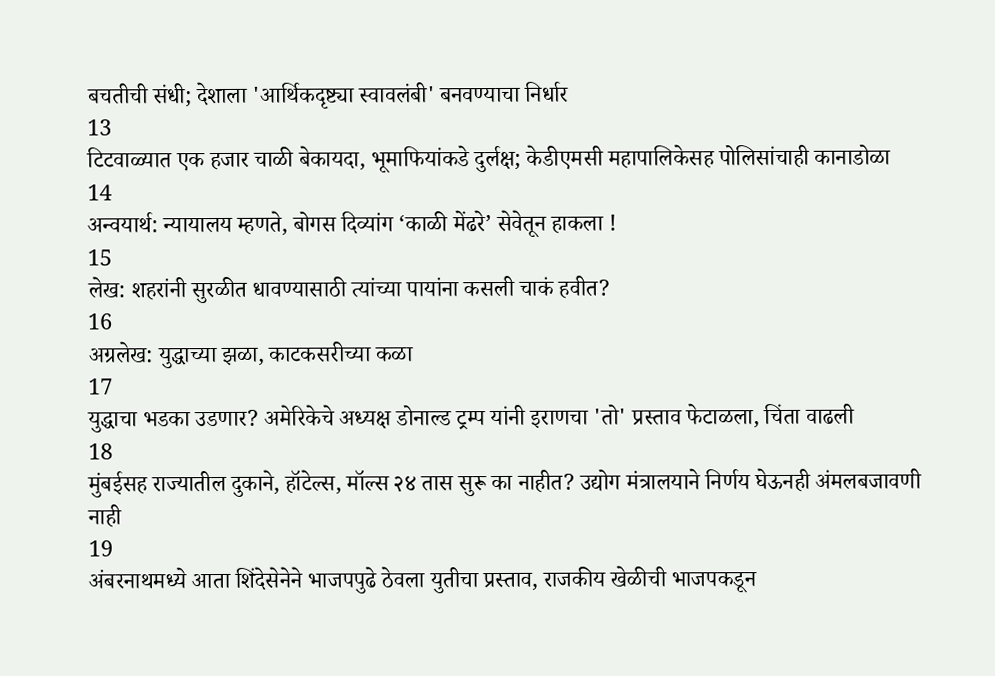बचतीची संधी; देशाला 'आर्थिकदृष्ट्या स्वावलंबी' बनवण्याचा निर्धार
13
टिटवाळ्यात एक हजार चाळी बेकायदा, भूमाफियांकडे दुर्लक्ष; केडीएमसी महापालिकेसह पोलिसांचाही कानाडोळा
14
अन्वयार्थ: न्यायालय म्हणते, बोगस दिव्यांग ‘काळी मेंढरे’ सेवेतून हाकला !
15
लेख: शहरांनी सुरळीत धावण्यासाठी त्यांच्या पायांना कसली चाकं हवीत?
16
अग्रलेख: युद्धाच्या झळा, काटकसरीच्या कळा
17
युद्धाचा भडका उडणार? अमेरिकेचे अध्यक्ष डोनाल्ड ट्रम्प यांनी इराणचा 'तो' प्रस्ताव फेटाळला, चिंता वाढली
18
मुंबईसह राज्यातील दुकाने, हॉटेल्स, मॉल्स २४ तास सुरू का नाहीत? उद्योग मंत्रालयाने निर्णय घेऊनही अंमलबजावणी नाही
19
अंबरनाथमध्ये आता शिंदेसेनेने भाजपपुढे ठेवला युतीचा प्रस्ताव, राजकीय खेळीची भाजपकडून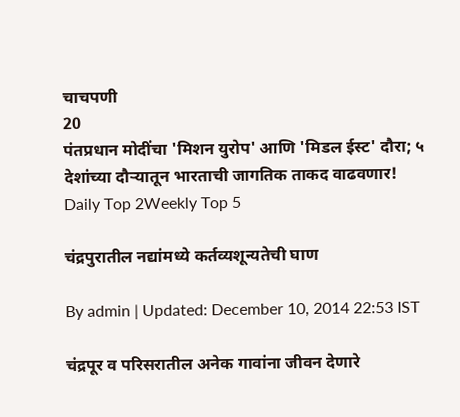चाचपणी
20
पंतप्रधान मोदींचा 'मिशन युरोप' आणि 'मिडल ईस्ट' दौरा; ५ देशांच्या दौऱ्यातून भारताची जागतिक ताकद वाढवणार!
Daily Top 2Weekly Top 5

चंद्रपुरातील नद्यांमध्ये कर्तव्यशून्यतेची घाण

By admin | Updated: December 10, 2014 22:53 IST

चंद्रपूर व परिसरातील अनेक गावांना जीवन देणारे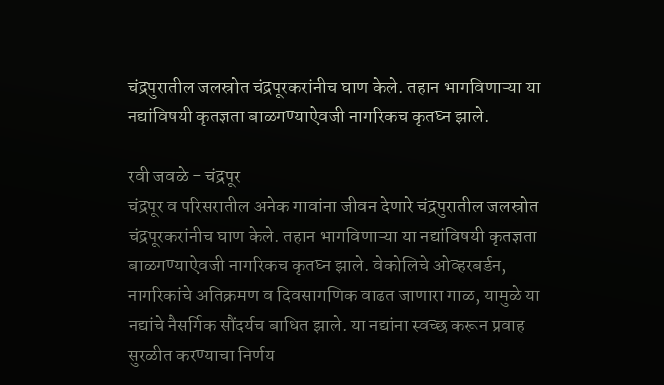चंद्रपुरातील जलस्रोत चंद्रपूरकरांनीच घाण केले. तहान भागविणाऱ्या या नद्यांविषयी कृतज्ञता बाळगण्याऐवजी नागरिकच कृतघ्न झाले.

रवी जवळे - चंद्रपूर
चंद्रपूर व परिसरातील अनेक गावांना जीवन देणारे चंद्रपुरातील जलस्रोत चंद्रपूरकरांनीच घाण केले. तहान भागविणाऱ्या या नद्यांविषयी कृतज्ञता बाळगण्याऐवजी नागरिकच कृतघ्न झाले. वेकोलिचे ओव्हरबर्डन, नागरिकांचे अतिक्रमण व दिवसागणिक वाढत जाणारा गाळ, यामुळे या नद्यांचे नैसर्गिक सौंदर्यच बाधित झाले. या नद्यांना स्वच्छ करून प्रवाह सुरळीत करण्याचा निर्णय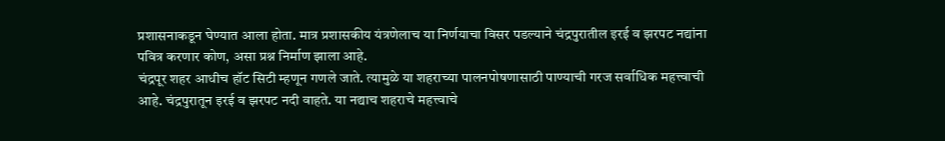प्रशासनाकडून घेण्यात आला होता. मात्र प्रशासकीय यंत्रणेलाच या निर्णयाचा विसर पडल्याने चंद्रपुरातील इरई व झरपट नद्यांना पवित्र करणार कोण, असा प्रश्न निर्माण झाला आहे.
चंद्रपूर शहर आधीच हॉट सिटी म्हणून गणले जाते. त्यामुळे या शहराच्या पालनपोषणासाठी पाण्याची गरज सर्वाधिक महत्त्वाची आहे. चंद्रपुरातून इरई व झरपट नदी वाहते. या नद्याच शहराचे महत्त्वाचे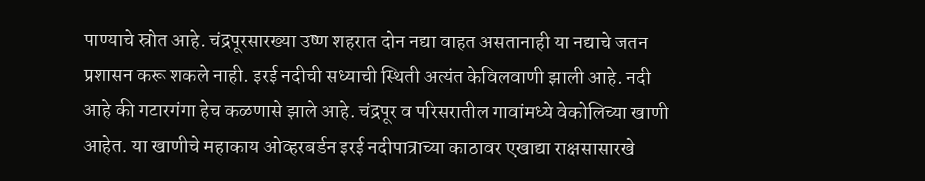पाण्याचे स्रोत आहे. चंद्रपूरसारख्या उष्ण शहरात दोन नद्या वाहत असतानाही या नद्याचे जतन प्रशासन करू शकले नाही. इरई नदीची सध्याची स्थिती अत्यंत केविलवाणी झाली आहे. नदी आहे की गटारगंगा हेच कळणासे झाले आहे. चंद्रपूर व परिसरातील गावांमध्ये वेकोलिच्या खाणी आहेत. या खाणीचे महाकाय ओव्हरबर्डन इरई नदीपात्राच्या काठावर एखाद्या राक्षसासारखे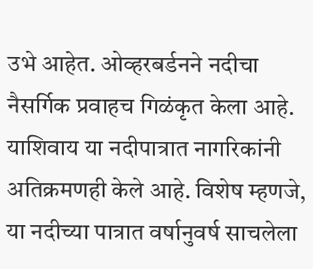उभे आहेत. ओव्हरबर्डनने नदीचा नैसर्गिक प्रवाहच गिळंकृत केला आहे. याशिवाय या नदीपात्रात नागरिकांनी अतिक्रमणही केले आहे. विशेष म्हणजे, या नदीच्या पात्रात वर्षानुवर्ष साचलेला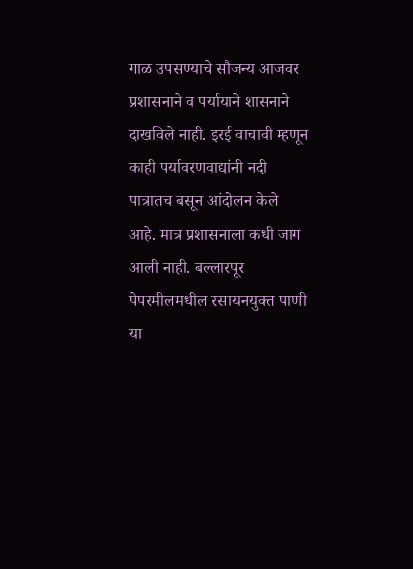गाळ उपसण्याचे सौजन्य आजवर प्रशासनाने व पर्यायाने शासनाने दाखविले नाही. इरई वाचावी म्हणून काही पर्यावरणवाद्यांनी नदी पात्रातच बसून आंदोलन केले आहे. मात्र प्रशासनाला कधी जाग आली नाही. बल्लारपूर पेपरमीलमधील रसायनयुक्त पाणी या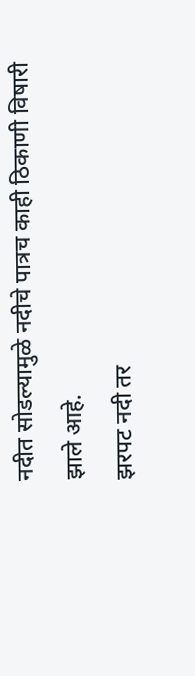नदीत सोडल्यामुळे नदीचे पात्रच काही ठिकाणी विषारी झाले आहे.
झरपट नदी तर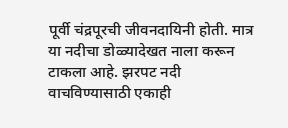पूर्वी चंद्रपूरची जीवनदायिनी होती. मात्र या नदीचा डोळ्यादेखत नाला करून टाकला आहे. झरपट नदी वाचविण्यासाठी एकाही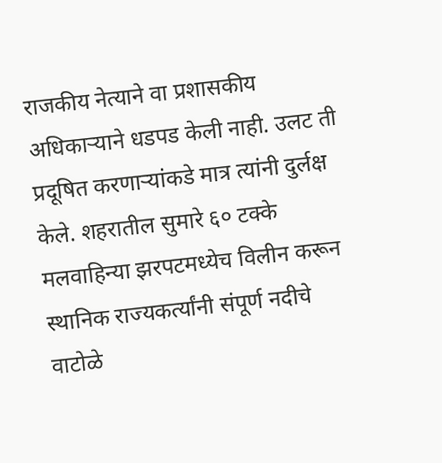राजकीय नेत्याने वा प्रशासकीय अधिकाऱ्याने धडपड केली नाही. उलट ती प्रदूषित करणाऱ्यांकडे मात्र त्यांनी दुर्लक्ष केले. शहरातील सुमारे ६० टक्के मलवाहिन्या झरपटमध्येच विलीन करून स्थानिक राज्यकर्त्यांनी संपूर्ण नदीचे वाटोळे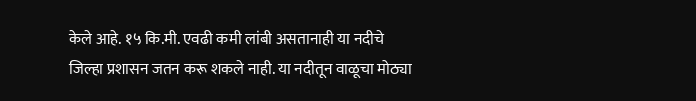केले आहे. १५ कि.मी. एवढी कमी लांबी असतानाही या नदीचे जिल्हा प्रशासन जतन करू शकले नाही. या नदीतून वाळूचा मोठ्या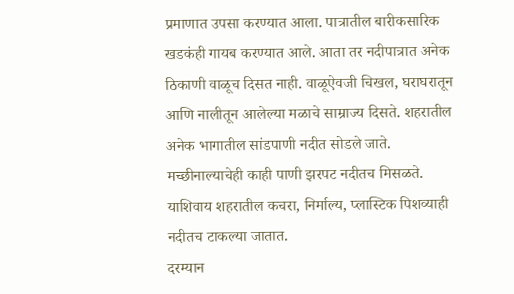प्रमाणात उपसा करण्यात आला. पात्रातील बारीकसारिक खडकंही गायब करण्यात आले. आता तर नदीपात्रात अनेक ठिकाणी वाळूच दिसत नाही. वाळूऐवजी चिखल, घराघरातून आणि नालीतून आलेल्या मळाचे साम्राज्य दिसते. शहरातील अनेक भागातील सांडपाणी नदीत सोडले जाते. मच्छीनाल्याचेही काही पाणी झरपट नदीतच मिसळते. याशिवाय शहरातील कचरा, निर्माल्य, प्लास्टिक पिशव्याही नदीतच टाकल्या जातात.
दरम्यान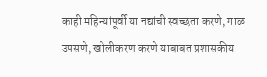काही महिन्यांपूर्वी या नद्यांची स्वच्छता करणे, गाळ उपसणे, खोलीकरण करणे याबाबत प्रशासकीय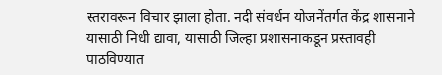स्तरावरून विचार झाला होता. नदी संवर्धन योजनेंतर्गत केंद्र शासनाने यासाठी निधी द्यावा, यासाठी जिल्हा प्रशासनाकडून प्रस्तावही पाठविण्यात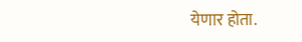येणार होता.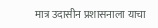मात्र उदासीन प्रशासनाला याचा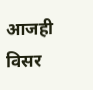आजही विसर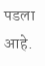पडला आहे.